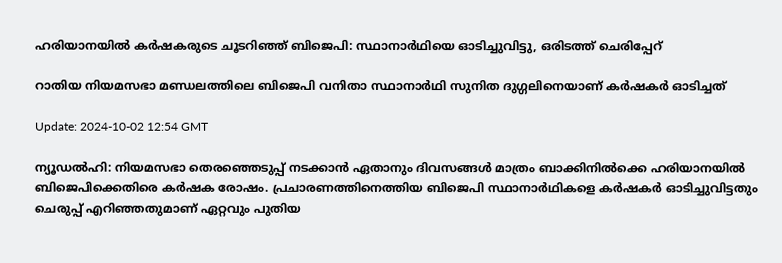ഹരിയാനയിൽ കർഷകരുടെ ചൂടറിഞ്ഞ് ബിജെപി: സ്ഥാനാർഥിയെ ഓടിച്ചുവിട്ടു, ഒരിടത്ത് ചെരിപ്പേറ്‌

റാതിയ നിയമസഭാ മണ്ഡലത്തിലെ ബിജെപി വനിതാ സ്ഥാനാർഥി സുനിത ദുഗ്ഗലിനെയാണ് കർഷകർ ഓടിച്ചത്

Update: 2024-10-02 12:54 GMT

ന്യൂഡല്‍ഹി: നിയമസഭാ തെരഞ്ഞെടുപ്പ് നടക്കാൻ ഏതാനും ദിവസങ്ങൾ മാത്രം ബാക്കിനിൽക്കെ ഹരിയാനയിൽ ബിജെപിക്കെതിരെ കർഷക രോഷം. പ്രചാരണത്തിനെത്തിയ ബിജെപി സ്ഥാനാർഥികളെ കർഷകർ ഓടിച്ചുവിട്ടതും ചെരുപ്പ് എറിഞ്ഞതുമാണ് ഏറ്റവും പുതിയ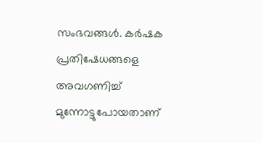സംഭവങ്ങള്‍. കര്‍ഷക പ്രതിഷേധങ്ങളെ അവഗണിച്ച് മുന്നോട്ടുപോയതാണ്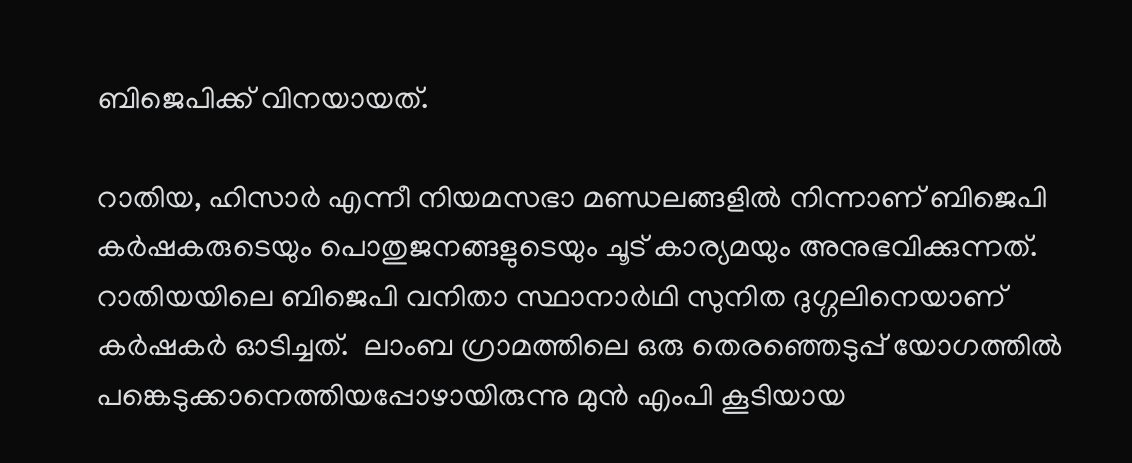ബിജെപിക്ക് വിനയായത്.

റാതിയ, ഹിസാർ എന്നീ നിയമസഭാ മണ്ഡലങ്ങളിൽ നിന്നാണ് ബിജെപി കർഷകരുടെയും പൊതുജനങ്ങളുടെയും ചൂട് കാര്യമയും അനുഭവിക്കുന്നത്. റാതിയയിലെ ബിജെപി വനിതാ സ്ഥാനാർഥി സുനിത ദുഗ്ഗലിനെയാണ് കര്‍ഷകര്‍ ഓടിച്ചത്.  ലാംബ ഗ്രാമത്തിലെ ഒരു തെരഞ്ഞെടുപ്പ് യോഗത്തിൽ പങ്കെടുക്കാനെത്തിയപ്പോഴായിരുന്നു മുന്‍ എംപി കൂടിയായ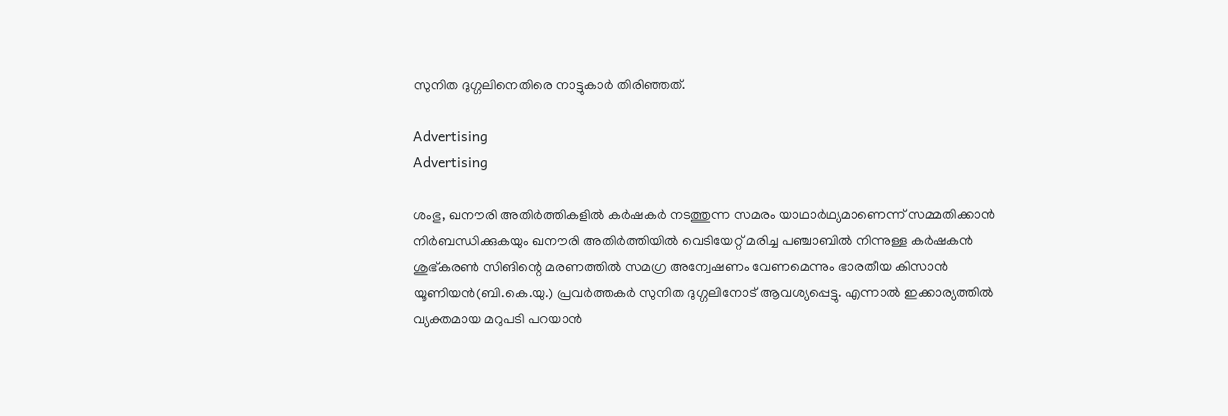സുനിത ദുഗ്ഗലിനെതിരെ നാട്ടുകാര്‍ തിരിഞ്ഞത്.

Advertising
Advertising

ശംഭു, ഖനൗരി അതിർത്തികളിൽ കർഷകർ നടത്തുന്ന സമരം യാഥാർഥ്യമാണെന്ന് സമ്മതിക്കാൻ നിർബന്ധിക്കുകയും ഖനൗരി അതിർത്തിയിൽ വെടിയേറ്റ് മരിച്ച പഞ്ചാബിൽ നിന്നുള്ള കർഷകൻ ശുഭ്‌കരൺ സിങിന്റെ മരണത്തിൽ സമഗ്ര അന്വേഷണം വേണമെന്നും ഭാരതീയ കിസാൻ യൂണിയൻ(ബി.കെ.യു.) പ്രവർത്തകർ സുനിത ദുഗ്ഗലിനോട് ആവശ്യപ്പെട്ടു. എന്നാല്‍ ഇക്കാര്യത്തില്‍ വ്യക്തമായ മറുപടി പറയാന്‍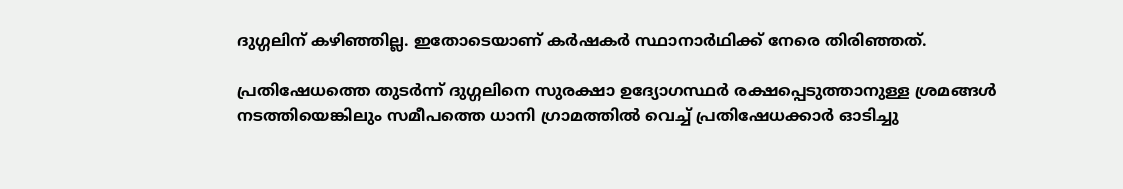ദുഗ്ഗലിന് കഴിഞ്ഞില്ല. ഇതോടെയാണ് കര്‍ഷകര്‍ സ്ഥാനാര്‍ഥിക്ക് നേരെ തിരിഞ്ഞത്.

പ്രതിഷേധത്തെ തുടർന്ന് ദുഗ്ഗലിനെ സുരക്ഷാ ഉദ്യോഗസ്ഥർ രക്ഷപ്പെടുത്താനുള്ള ശ്രമങ്ങൾ നടത്തിയെങ്കിലും സമീപത്തെ ധാനി ഗ്രാമത്തിൽ വെച്ച് പ്രതിഷേധക്കാർ ഓടിച്ചു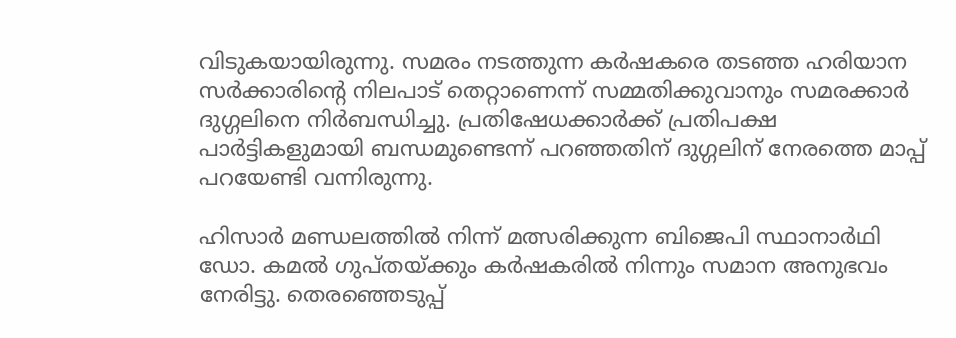വിടുകയായിരുന്നു. സമരം നടത്തുന്ന കർഷകരെ തടഞ്ഞ ഹരിയാന സർക്കാരിന്റെ നിലപാട് തെറ്റാണെന്ന് സമ്മതിക്കുവാനും സമരക്കാർ ദുഗ്ഗലിനെ നിർബന്ധിച്ചു. പ്രതിഷേധക്കാര്‍ക്ക് പ്രതിപക്ഷ പാർട്ടികളുമായി ബന്ധമുണ്ടെന്ന് പറഞ്ഞതിന് ദുഗ്ഗലിന് നേരത്തെ മാപ്പ് പറയേണ്ടി വന്നിരുന്നു.

ഹിസാർ മണ്ഡലത്തിൽ നിന്ന് മത്സരിക്കുന്ന ബിജെപി സ്ഥാനാർഥി ഡോ. കമൽ ഗുപ്തയ്‌ക്കും കർഷകരിൽ നിന്നും സമാന അനുഭവം നേരിട്ടു. തെരഞ്ഞെടുപ്പ്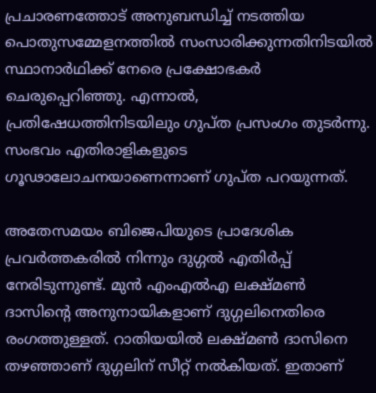പ്രചാരണത്തോട് അനുബന്ധിച്ച് നടത്തിയ പൊതുസമ്മേളനത്തിൽ സംസാരിക്കുന്നതിനിടയിൽ സ്ഥാനാർഥിക്ക് നേരെ പ്രക്ഷോഭകർ ചെരുപ്പെറിഞ്ഞു. എന്നാല്‍, പ്രതിഷേധത്തിനിടയിലും ഗുപ്ത പ്രസംഗം തുടര്‍ന്നു. സംഭവം എതിരാളികളുടെ ഗൂഢാലോചനയാണെന്നാണ് ഗുപ്ത പറയുന്നത്.

അതേസമയം ബിജെപിയുടെ പ്രാദേശിക പ്രവര്‍ത്തകരില്‍ നിന്നും ദുഗ്ഗല്‍ എതിര്‍പ്പ് നേരിടുന്നുണ്ട്. മുന്‍ എംഎല്‍എ ലക്ഷ്മണ്‍ ദാസിന്റെ അനുനായികളാണ് ദുഗ്ഗലിനെതിരെ രംഗത്തുള്ളത്. റാതിയയില്‍ ലക്ഷ്മണ്‍ ദാസിനെ തഴഞ്ഞാണ് ദുഗ്ഗലിന് സീറ്റ് നല്‍കിയത്. ഇതാണ്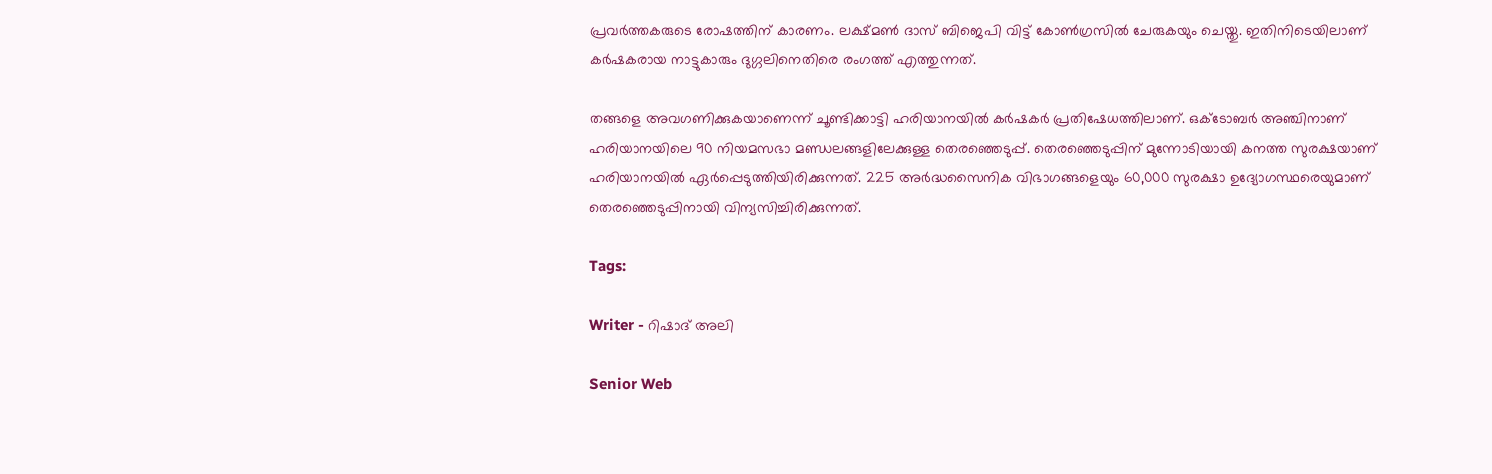പ്രവര്‍ത്തകരുടെ രോഷത്തിന് കാരണം. ലക്ഷ്മണ്‍ ദാസ് ബിജെപി വിട്ട് കോണ്‍ഗ്രസില്‍ ചേരുകയും ചെയ്തു. ഇതിനിടെയിലാണ് കര്‍ഷകരായ നാട്ടുകാരും ദുഗ്ഗലിനെതിരെ രംഗത്ത് എത്തുന്നത്.

തങ്ങളെ അവഗണിക്കുകയാണെന്ന് ചൂണ്ടിക്കാട്ടി ഹരിയാനയിൽ കർഷകർ പ്രതിഷേധത്തിലാണ്. ഒക്ടോബർ അഞ്ചിനാണ് ഹരിയാനയിലെ 90 നിയമസഭാ മണ്ഡലങ്ങളിലേക്കുള്ള തെരഞ്ഞെടുപ്പ്. തെരഞ്ഞെടുപ്പിന് മുന്നോടിയായി കനത്ത സുരക്ഷയാണ് ഹരിയാനയിൽ ഏർപ്പെടുത്തിയിരിക്കുന്നത്. 225 അർദ്ധസൈനിക വിഭാഗങ്ങളെയും 60,000 സുരക്ഷാ ഉദ്യോഗസ്ഥരെയുമാണ് തെരഞ്ഞെടുപ്പിനായി വിന്യസിച്ചിരിക്കുന്നത്.

Tags:

Writer - റിഷാദ് അലി

Senior Web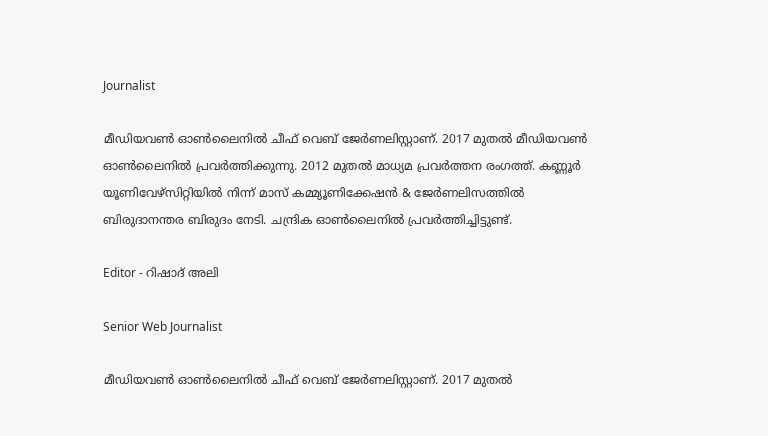Journalist

മീഡിയവൺ ഓൺലൈനിൽ ചീഫ് വെബ് ജേർണലിസ്റ്റാണ്. 2017 മുതൽ മീഡിയവൺ ഓൺലൈനിൽ പ്രവർത്തിക്കുന്നു. 2012 മുതൽ മാധ്യമ പ്രവർത്തന രംഗത്ത്. കണ്ണൂര്‍ യൂണിവേഴ്‌സിറ്റിയിൽ നിന്ന് മാസ് കമ്മ്യൂണിക്കേഷന്‍ & ജേര്‍ണലിസത്തില്‍ ബിരുദാനന്തര ബിരുദം നേടി. ചന്ദ്രിക ഓണ്‍ലൈനില്‍ പ്രവര്‍ത്തിച്ചിട്ടുണ്ട്.

Editor - റിഷാദ് അലി

Senior Web Journalist

മീഡിയവൺ ഓൺലൈനിൽ ചീഫ് വെബ് ജേർണലിസ്റ്റാണ്. 2017 മുതൽ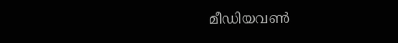മീഡിയവൺ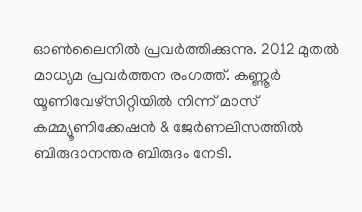ഓൺലൈനിൽ പ്രവർത്തിക്കുന്നു. 2012 മുതൽ മാധ്യമ പ്രവർത്തന രംഗത്ത്. കണ്ണൂര്‍ യൂണിവേഴ്‌സിറ്റിയിൽ നിന്ന് മാസ് കമ്മ്യൂണിക്കേഷന്‍ & ജേര്‍ണലിസത്തില്‍ ബിരുദാനന്തര ബിരുദം നേടി.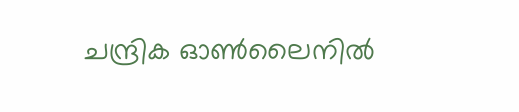ചന്ദ്രിക ഓണ്‍ലൈനില്‍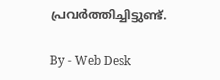പ്രവര്‍ത്തിച്ചിട്ടുണ്ട്.

By - Web Desk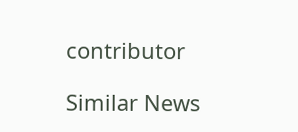contributor

Similar News